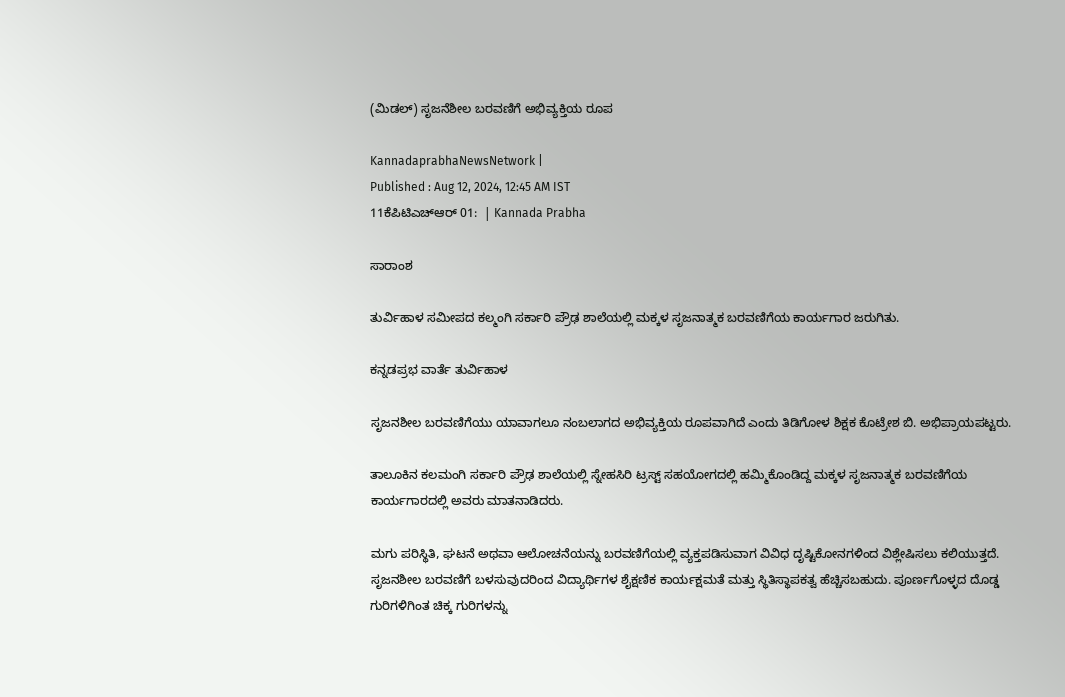(ಮಿಡಲ್‌) ಸೃಜನೆಶೀಲ ಬರವಣಿಗೆ ಅಭಿವ್ಯಕ್ತಿಯ ರೂಪ

KannadaprabhaNewsNetwork |
Published : Aug 12, 2024, 12:45 AM IST
11ಕೆಪಿಟಿಎಚ್‌ಆರ್‌ 01:  | Kannada Prabha

ಸಾರಾಂಶ

ತುರ್ವಿಹಾಳ ಸಮೀಪದ ಕಲ್ಮಂಗಿ ಸರ್ಕಾರಿ ಪ್ರೌಢ ಶಾಲೆಯಲ್ಲಿ ಮಕ್ಕಳ ಸೃಜನಾತ್ಮಕ ಬರವಣಿಗೆಯ ಕಾರ್ಯಗಾರ ಜರುಗಿತು.

ಕನ್ನಡಪ್ರಭ ವಾರ್ತೆ ತುರ್ವಿಹಾಳ

ಸೃಜನಶೀಲ ಬರವಣಿಗೆಯು ಯಾವಾಗಲೂ ನಂಬಲಾಗದ ಅಭಿವ್ಯಕ್ತಿಯ ರೂಪವಾಗಿದೆ ಎಂದು ತಿಡಿಗೋಳ ಶಿಕ್ಷಕ ಕೊಟ್ರೇಶ ಬಿ. ಅಭಿಪ್ರಾಯಪಟ್ಟರು.

ತಾಲೂಕಿನ ಕಲಮಂಗಿ ಸರ್ಕಾರಿ ಪ್ರೌಢ ಶಾಲೆಯಲ್ಲಿ ಸ್ನೇಹಸಿರಿ ಟ್ರಸ್ಟ್ ಸಹಯೋಗದಲ್ಲಿ ಹಮ್ಮಿಕೊಂಡಿದ್ದ ಮಕ್ಕಳ ಸೃಜನಾತ್ಮಕ ಬರವಣಿಗೆಯ ಕಾರ್ಯಗಾರದಲ್ಲಿ ಅವರು ಮಾತನಾಡಿದರು.

ಮಗು ಪರಿಸ್ಥಿತಿ, ಘಟನೆ ಅಥವಾ ಆಲೋಚನೆಯನ್ನು ಬರವಣಿಗೆಯಲ್ಲಿ ವ್ಯಕ್ತಪಡಿಸುವಾಗ ವಿವಿಧ ದೃಷ್ಟಿಕೋನಗಳಿಂದ ವಿಶ್ಲೇಷಿಸಲು ಕಲಿಯುತ್ತದೆ. ಸೃಜನಶೀಲ ಬರವಣಿಗೆ ಬಳಸುವುದರಿಂದ ವಿದ್ಯಾರ್ಥಿಗಳ ಶೈಕ್ಷಣಿಕ ಕಾರ್ಯಕ್ಷಮತೆ ಮತ್ತು ಸ್ಥಿತಿಸ್ಥಾಪಕತ್ವ ಹೆಚ್ಚಿಸಬಹುದು. ಪೂರ್ಣಗೊಳ್ಳದ ದೊಡ್ಡ ಗುರಿಗಳಿಗಿಂತ ಚಿಕ್ಕ ಗುರಿಗಳನ್ನು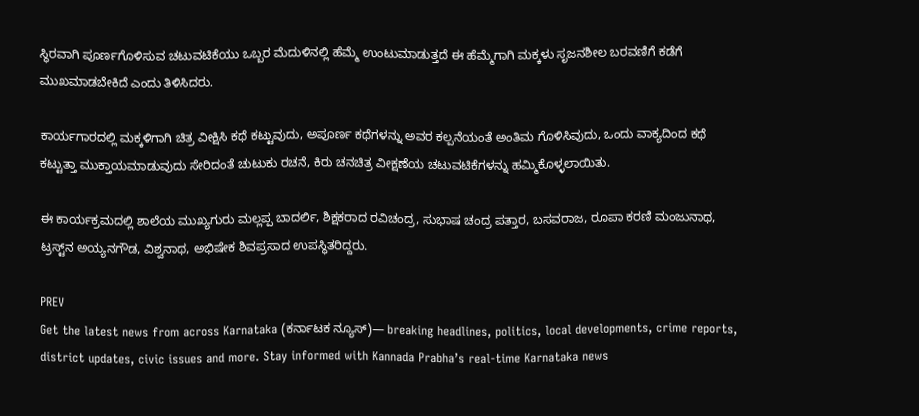ಸ್ಥಿರವಾಗಿ ಪೂರ್ಣಗೊಳಿಸುವ ಚಟುವಟಿಕೆಯು ಒಬ್ಬರ ಮೆದುಳಿನಲ್ಲಿ ಹೆಮ್ಮೆ ಉಂಟುಮಾಡುತ್ತದೆ ಈ ಹೆಮ್ಮೆಗಾಗಿ ಮಕ್ಕಳು ಸೃಜನಶೀಲ ಬರವಣಿಗೆ ಕಡೆಗೆ ಮುಖಮಾಡಬೇಕಿದೆ ಎಂದು ತಿಳಿಸಿದರು.

ಕಾರ್ಯಗಾರದಲ್ಲಿ ಮಕ್ಕಳಿಗಾಗಿ ಚಿತ್ರ ವೀಕ್ಷಿಸಿ ಕಥೆ ಕಟ್ಟುವುದು, ಅಪೂರ್ಣ ಕಥೆಗಳನ್ನು ಅವರ ಕಲ್ಪನೆಯಂತೆ ಅಂತಿಮ ಗೊಳಿಸಿವುದು, ಒಂದು ವಾಕ್ಯದಿಂದ ಕಥೆ ಕಟ್ಟುತ್ತಾ ಮುಕ್ತಾಯಮಾಡುವುದು ಸೇರಿದಂತೆ ಚುಟುಕು ರಚನೆ, ಕಿರು ಚನಚಿತ್ರ ವೀಕ್ಷಣೆಯ ಚಟುವಟಿಕೆಗಳನ್ನು ಹಮ್ಮಿಕೊಳ್ಳಲಾಯಿತು.

ಈ ಕಾರ್ಯಕ್ರಮದಲ್ಲಿ ಶಾಲೆಯ ಮುಖ್ಯಗುರು ಮಲ್ಲಪ್ಪ ಬಾದರ್ಲಿ, ಶಿಕ್ಷಕರಾದ ರವಿಚಂದ್ರ, ಸುಭಾಷ ಚಂದ್ರ ಪತ್ತಾರ, ಬಸವರಾಜ, ರೂಪಾ ಕರಣಿ ಮಂಜುನಾಥ, ಟ್ರಸ್ಟ್‌ನ ಅಯ್ಯನಗೌಡ, ವಿಶ್ವನಾಥ, ಅಭಿಷೇಕ ಶಿವಪ್ರಸಾದ ಉಪಸ್ಥಿತರಿದ್ದರು.

PREV
Get the latest news from across Karnataka (ಕರ್ನಾಟಕ ನ್ಯೂಸ್)— breaking headlines, politics, local developments, crime reports, district updates, civic issues and more. Stay informed with Kannada Prabha’s real‑time Karnataka news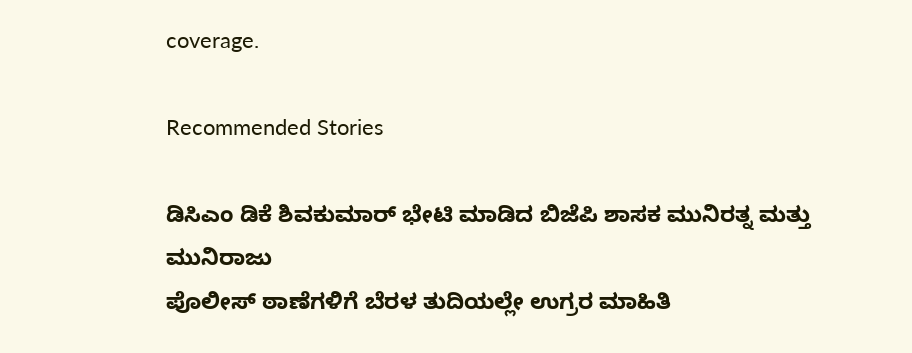coverage.

Recommended Stories

ಡಿಸಿಎಂ ಡಿಕೆ ಶಿವಕುಮಾರ್ ಭೇಟಿ ಮಾಡಿದ ಬಿಜೆಪಿ ಶಾಸಕ ಮುನಿರತ್ನ ಮತ್ತು ಮುನಿರಾಜು
ಪೊಲೀಸ್‌ ಠಾಣೆಗಳಿಗೆ ಬೆರಳ ತುದಿಯಲ್ಲೇ ಉಗ್ರರ ಮಾಹಿತಿ